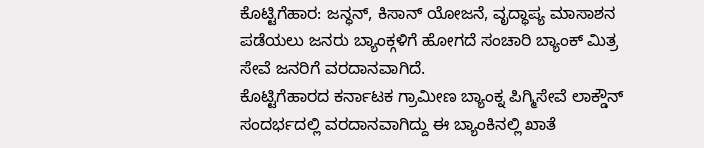ಕೊಟ್ಟಿಗೆಹಾರ: ಜನ್ಧನ್, ಕಿಸಾನ್ ಯೋಜನೆ, ವೃದ್ಧಾಪ್ಯ ಮಾಸಾಶನ ಪಡೆಯಲು ಜನರು ಬ್ಯಾಂಕ್ಗಳಿಗೆ ಹೋಗದೆ ಸಂಚಾರಿ ಬ್ಯಾಂಕ್ ಮಿತ್ರ ಸೇವೆ ಜನರಿಗೆ ವರದಾನವಾಗಿದೆ.
ಕೊಟ್ಟಿಗೆಹಾರದ ಕರ್ನಾಟಕ ಗ್ರಾಮೀಣ ಬ್ಯಾಂಕ್ನ ಪಿಗ್ಮಿಸೇವೆ ಲಾಕ್ಡೌನ್ ಸಂದರ್ಭದಲ್ಲಿ ವರದಾನವಾಗಿದ್ದು ಈ ಬ್ಯಾಂಕಿನಲ್ಲಿ ಖಾತೆ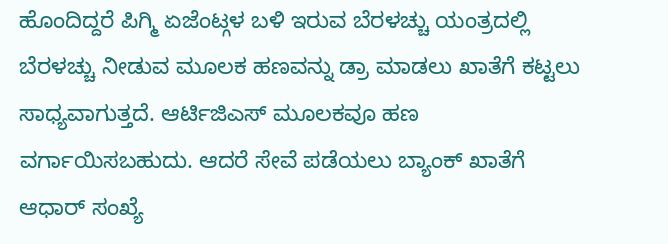ಹೊಂದಿದ್ದರೆ ಪಿಗ್ಮಿ ಏಜೆಂಟ್ಗಳ ಬಳಿ ಇರುವ ಬೆರಳಚ್ಚು ಯಂತ್ರದಲ್ಲಿ ಬೆರಳಚ್ಚು ನೀಡುವ ಮೂಲಕ ಹಣವನ್ನು ಡ್ರಾ ಮಾಡಲು ಖಾತೆಗೆ ಕಟ್ಟಲು ಸಾಧ್ಯವಾಗುತ್ತದೆ. ಆರ್ಟಿಜಿಎಸ್ ಮೂಲಕವೂ ಹಣ ವರ್ಗಾಯಿಸಬಹುದು. ಆದರೆ ಸೇವೆ ಪಡೆಯಲು ಬ್ಯಾಂಕ್ ಖಾತೆಗೆ ಆಧಾರ್ ಸಂಖ್ಯೆ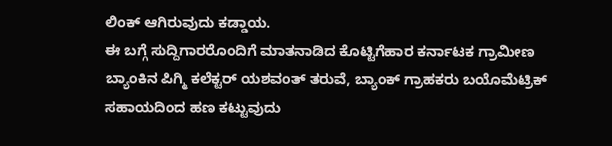ಲಿಂಕ್ ಆಗಿರುವುದು ಕಡ್ಡಾಯ.
ಈ ಬಗ್ಗೆ ಸುದ್ದಿಗಾರರೊಂದಿಗೆ ಮಾತನಾಡಿದ ಕೊಟ್ಟಿಗೆಹಾರ ಕರ್ನಾಟಕ ಗ್ರಾಮೀಣ ಬ್ಯಾಂಕಿನ ಪಿಗ್ಮಿ ಕಲೆಕ್ಟರ್ ಯಶವಂತ್ ತರುವೆ, ಬ್ಯಾಂಕ್ ಗ್ರಾಹಕರು ಬಯೊಮೆಟ್ರಿಕ್ ಸಹಾಯದಿಂದ ಹಣ ಕಟ್ಟುವುದು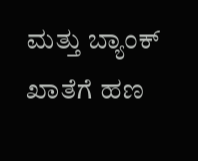ಮತ್ತು ಬ್ಯಾಂಕ್ ಖಾತೆಗೆ ಹಣ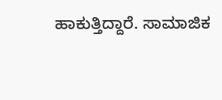ಹಾಕುತ್ತಿದ್ದಾರೆ. ಸಾಮಾಜಿಕ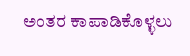ಅಂತರ ಕಾಪಾಡಿಕೊಳ್ಳಲು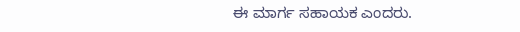ಈ ಮಾರ್ಗ ಸಹಾಯಕ ಎಂದರು.